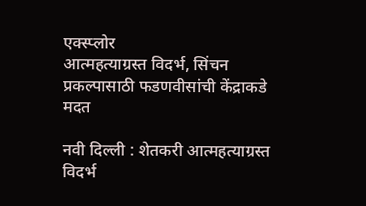एक्स्प्लोर
आत्महत्याग्रस्त विदर्भ, सिंचन प्रकल्पासाठी फडणवीसांची केंद्राकडे मदत

नवी दिल्ली : शेतकरी आत्महत्याग्रस्त विदर्भ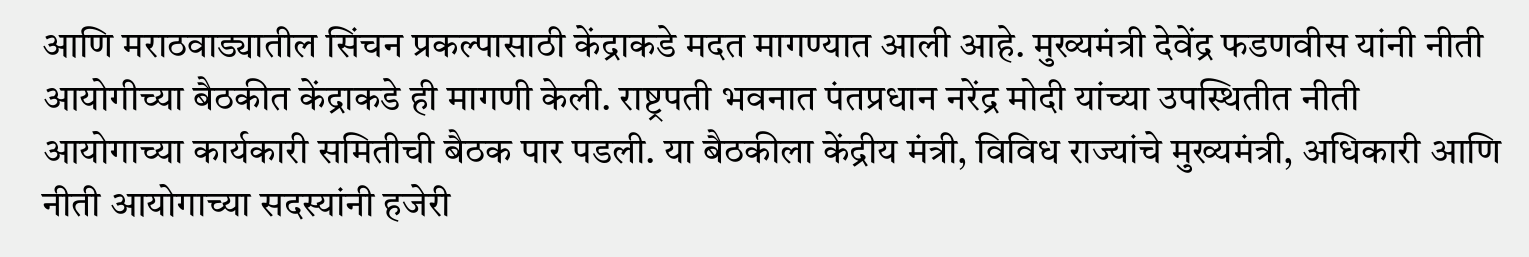आणि मराठवाड्यातील सिंचन प्रकल्पासाठी केंद्राकडे मदत मागण्यात आली आहे. मुख्यमंत्री देवेंद्र फडणवीस यांनी नीती आयोगीच्या बैठकीत केंद्राकडे ही मागणी केली. राष्ट्रपती भवनात पंतप्रधान नरेंद्र मोदी यांच्या उपस्थितीत नीती आयोगाच्या कार्यकारी समितीची बैठक पार पडली. या बैठकीला केंद्रीय मंत्री, विविध राज्यांचे मुख्यमंत्री, अधिकारी आणि नीती आयोगाच्या सदस्यांनी हजेरी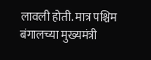लावली होती. मात्र पश्चिम बंगालच्या मुख्यमंत्री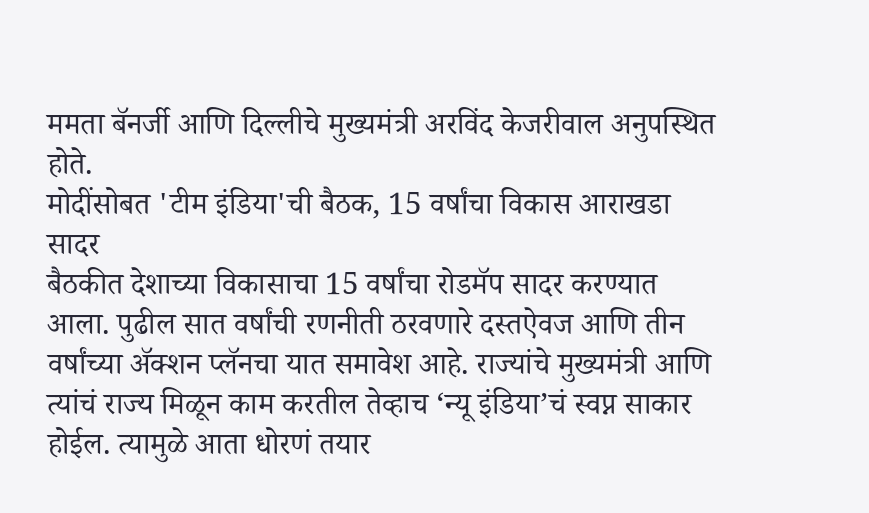ममता बॅनर्जी आणि दिल्लीचे मुख्यमंत्री अरविंद केजरीवाल अनुपस्थित होते.
मोदींसोबत 'टीम इंडिया'ची बैठक, 15 वर्षांचा विकास आराखडा सादर
बैठकीत देशाच्या विकासाचा 15 वर्षांचा रोडमॅप सादर करण्यात आला. पुढील सात वर्षांची रणनीती ठरवणारे दस्तऐवज आणि तीन वर्षांच्या ॲक्शन प्लॅनचा यात समावेश आहे. राज्यांचे मुख्यमंत्री आणि त्यांचं राज्य मिळून काम करतील तेव्हाच ‘न्यू इंडिया’चं स्वप्न साकार होईल. त्यामुळे आता धोरणं तयार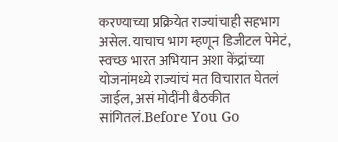करण्याच्या प्रक्रियेत राज्यांचाही सहभाग असेल. याचाच भाग म्हणून डिजीटल पेमेटं, स्वच्छ भारत अभियान अशा केंद्रांच्या योजनांमध्ये राज्यांचं मत विचारात घेतलं जाईल, असं मोदींनी बैठकीत सांगितलं.Before You Go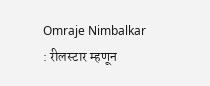Omraje Nimbalkar : रीलस्टार म्हणून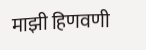माझी हिणवणी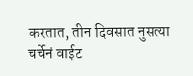करतात, तीन दिवसात नुसत्या चर्चेनं वाईट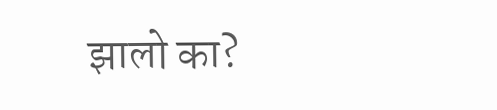झालो का?